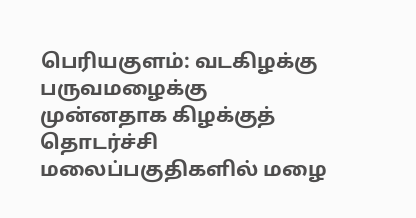பெரியகுளம்: வடகிழக்கு பருவமழைக்கு முன்னதாக கிழக்குத் தொடர்ச்சி மலைப்பகுதிகளில் மழை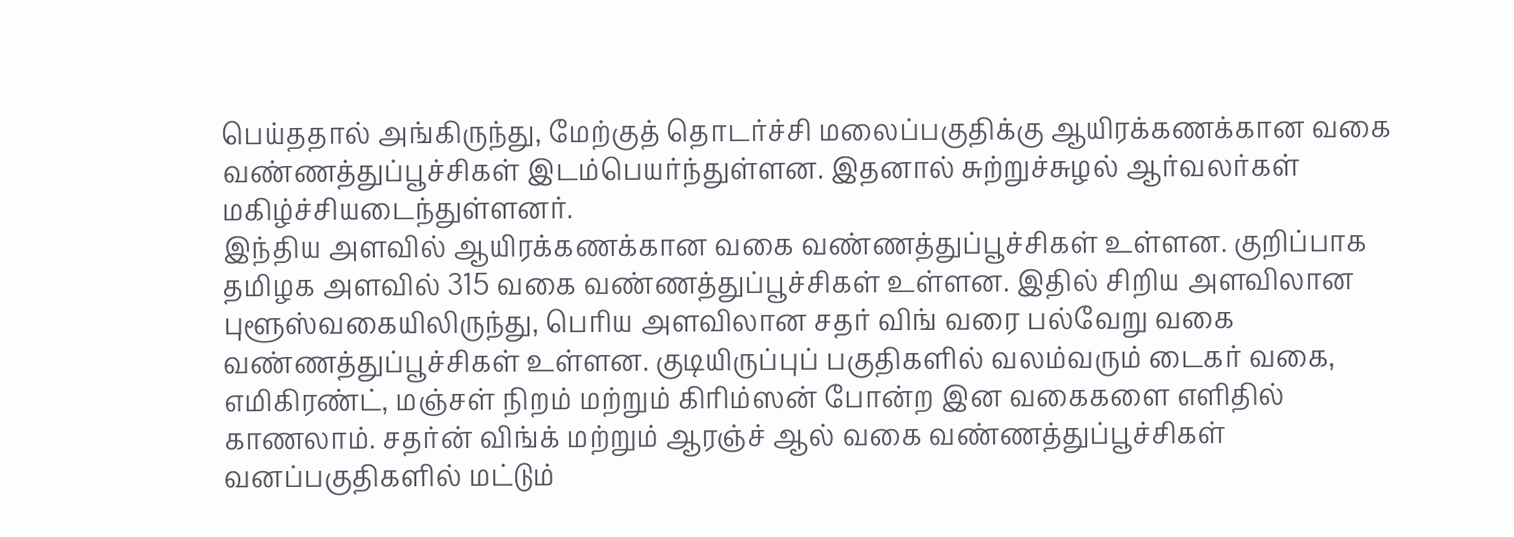பெய்ததால் அங்கிருந்து, மேற்குத் தொடர்ச்சி மலைப்பகுதிக்கு ஆயிரக்கணக்கான வகை வண்ணத்துப்பூச்சிகள் இடம்பெயர்ந்துள்ளன. இதனால் சுற்றுச்சுழல் ஆர்வலர்கள் மகிழ்ச்சியடைந்துள்ளனர்.
இந்திய அளவில் ஆயிரக்கணக்கான வகை வண்ணத்துப்பூச்சிகள் உள்ளன. குறிப்பாக தமிழக அளவில் 315 வகை வண்ணத்துப்பூச்சிகள் உள்ளன. இதில் சிறிய அளவிலான புளூஸ்வகையிலிருந்து, பெரிய அளவிலான சதர் விங் வரை பல்வேறு வகை வண்ணத்துப்பூச்சிகள் உள்ளன. குடியிருப்புப் பகுதிகளில் வலம்வரும் டைகர் வகை, எமிகிரண்ட், மஞ்சள் நிறம் மற்றும் கிரிம்ஸன் போன்ற இன வகைகளை எளிதில் காணலாம். சதர்ன் விங்க் மற்றும் ஆரஞ்ச் ஆல் வகை வண்ணத்துப்பூச்சிகள் வனப்பகுதிகளில் மட்டும்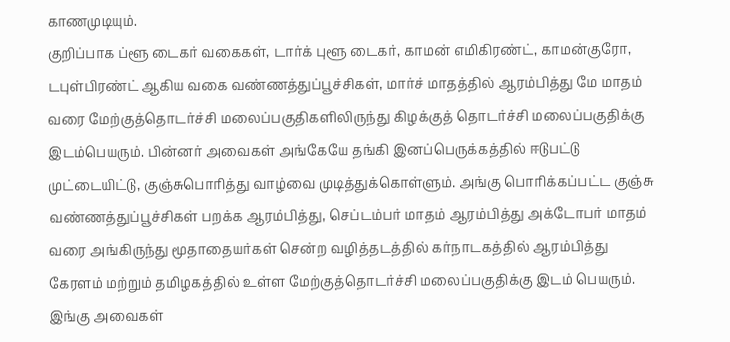காணமுடியும்.
குறிப்பாக ப்ளூ டைகர் வகைகள், டார்க் புளூ டைகர், காமன் எமிகிரண்ட், காமன்குரோ, டபுள்பிரண்ட் ஆகிய வகை வண்ணத்துப்பூச்சிகள், மார்ச் மாதத்தில் ஆரம்பித்து மே மாதம் வரை மேற்குத்தொடர்ச்சி மலைப்பகுதிகளிலிருந்து கிழக்குத் தொடர்ச்சி மலைப்பகுதிக்கு இடம்பெயரும். பின்னர் அவைகள் அங்கேயே தங்கி இனப்பெருக்கத்தில் ஈடுபட்டு முட்டையிட்டு, குஞ்சுபொரித்து வாழ்வை முடித்துக்கொள்ளும். அங்கு பொரிக்கப்பட்ட குஞ்சு வண்ணத்துப்பூச்சிகள் பறக்க ஆரம்பித்து, செப்டம்பர் மாதம் ஆரம்பித்து அக்டோபர் மாதம் வரை அங்கிருந்து மூதாதையர்கள் சென்ற வழித்தடத்தில் கர்நாடகத்தில் ஆரம்பித்து கேரளம் மற்றும் தமிழகத்தில் உள்ள மேற்குத்தொடர்ச்சி மலைப்பகுதிக்கு இடம் பெயரும். இங்கு அவைகள்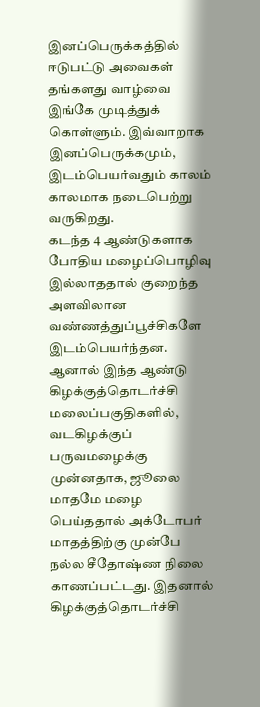இனப்பெருக்கத்தில் ஈடுபட்டு அவைகள் தங்களது வாழ்வை இங்கே முடித்துக் கொள்ளும். இவ்வாறாக இனப்பெருக்கமும், இடம்பெயர்வதும் காலம் காலமாக நடைபெற்று வருகிறது.
கடந்த 4 ஆண்டுகளாக போதிய மழைப்பொழிவு இல்லாததால் குறைந்த அளவிலான வண்ணத்துப்பூச்சிகளே இடம்பெயர்ந்தன. ஆனால் இந்த ஆண்டு கிழக்குத்தொடர்ச்சி மலைப்பகுதிகளில், வடகிழக்குப் பருவமழைக்கு முன்னதாக, ஜூலை மாதமே மழை பெய்ததால் அக்டோபர் மாதத்திற்கு முன்பே நல்ல சீதோஷ்ண நிலை காணப்பட்டது. இதனால் கிழக்குத்தொடர்ச்சி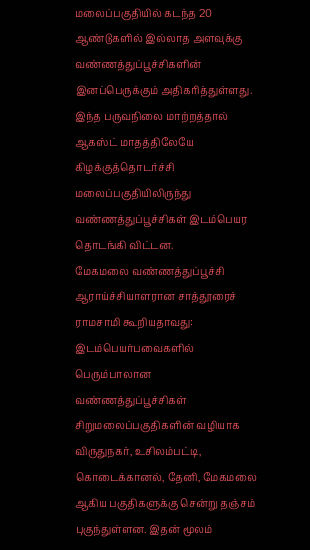மலைப்பகுதியில் கடந்த 20 ஆண்டுகளில் இல்லாத அளவுக்கு வண்ணத்துப்பூச்சிகளின் இனப்பெருக்கும் அதிகரித்துள்ளது. இந்த பருவநிலை மாற்றத்தால் ஆகஸ்ட் மாதத்திலேயே கிழக்குத்தொடர்ச்சி மலைப்பகுதியிலிருந்து வண்ணத்துப்பூச்சிகள் இடம்பெயர தொடங்கி விட்டன.
மேகமலை வண்ணத்துப்பூச்சி ஆராய்ச்சியாளரான சாத்தூரைச் ராமசாமி கூறியதாவது: இடம்பெயர்பவைகளில் பெரும்பாலான வண்ணத்துப்பூச்சிகள் சிறுமலைப்பகுதிகளின் வழியாக விருதுநகர், உசிலம்பட்டி, கொடைக்கானல், தேனி, மேகமலை ஆகிய பகுதிகளுக்கு சென்று தஞ்சம் புகுந்துள்ளன. இதன் மூலம்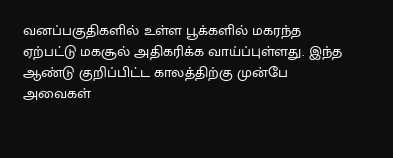வனப்பகுதிகளில் உள்ள பூக்களில் மகரந்த ஏற்பட்டு மகசூல் அதிகரிக்க வாய்ப்புள்ளது. இந்த ஆண்டு குறிப்பிட்ட காலத்திற்கு முன்பே அவைகள்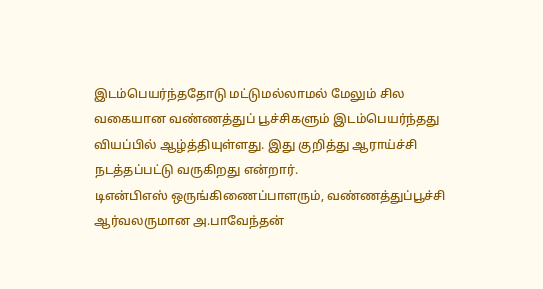இடம்பெயர்ந்ததோடு மட்டுமல்லாமல் மேலும் சில வகையான வண்ணத்துப் பூச்சிகளும் இடம்பெயர்ந்தது வியப்பில் ஆழ்த்தியுள்ளது. இது குறித்து ஆராய்ச்சி நடத்தப்பட்டு வருகிறது என்றார்.
டிஎன்பிஎஸ் ஒருங்கிணைப்பாளரும், வண்ணத்துப்பூச்சி ஆர்வலருமான அ.பாவேந்தன்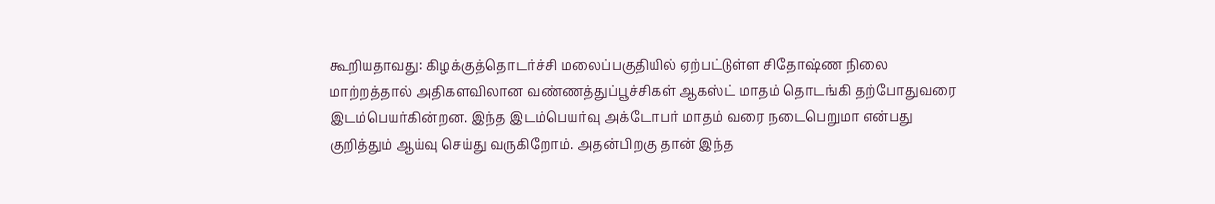கூறியதாவது: கிழக்குத்தொடர்ச்சி மலைப்பகுதியில் ஏற்பட்டுள்ள சிதோஷ்ண நிலை மாற்றத்தால் அதிகளவிலான வண்ணத்துப்பூச்சிகள் ஆகஸ்ட் மாதம் தொடங்கி தற்போதுவரை இடம்பெயர்கின்றன. இந்த இடம்பெயர்வு அக்டோபர் மாதம் வரை நடைபெறுமா என்பது குறித்தும் ஆய்வு செய்து வருகிறோம். அதன்பிறகு தான் இந்த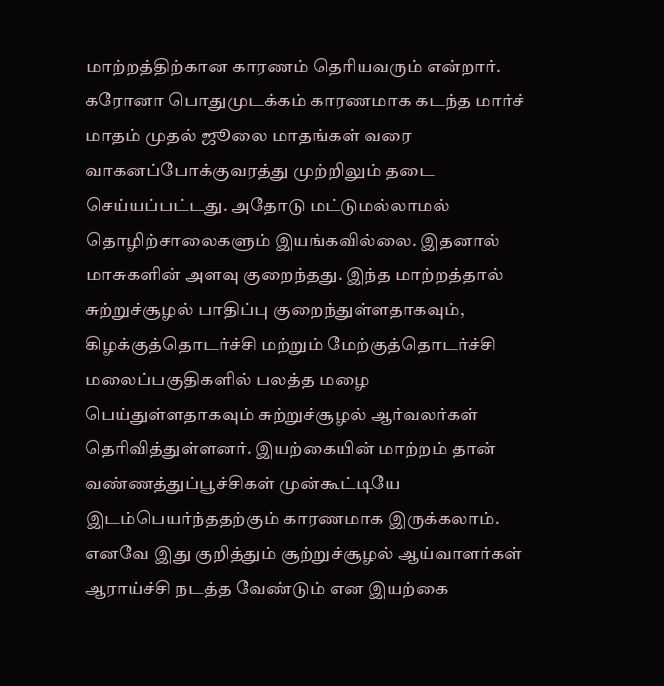மாற்றத்திற்கான காரணம் தெரியவரும் என்றார்.
கரோனா பொதுமுடக்கம் காரணமாக கடந்த மார்ச் மாதம் முதல் ஜூலை மாதங்கள் வரை வாகனப்போக்குவரத்து முற்றிலும் தடை செய்யப்பட்டது. அதோடு மட்டுமல்லாமல் தொழிற்சாலைகளும் இயங்கவில்லை. இதனால் மாசுகளின் அளவு குறைந்தது. இந்த மாற்றத்தால் சுற்றுச்சூழல் பாதிப்பு குறைந்துள்ளதாகவும், கிழக்குத்தொடர்ச்சி மற்றும் மேற்குத்தொடர்ச்சி மலைப்பகுதிகளில் பலத்த மழை பெய்துள்ளதாகவும் சுற்றுச்சூழல் ஆர்வலர்கள் தெரிவித்துள்ளனர். இயற்கையின் மாற்றம் தான் வண்ணத்துப்பூச்சிகள் முன்கூட்டியே இடம்பெயர்ந்ததற்கும் காரணமாக இருக்கலாம். எனவே இது குறித்தும் சூற்றுச்சூழல் ஆய்வாளர்கள் ஆராய்ச்சி நடத்த வேண்டும் என இயற்கை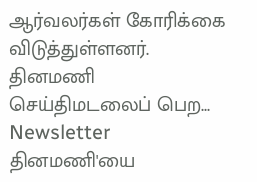ஆர்வலர்கள் கோரிக்கை விடுத்துள்ளனர்.
தினமணி செய்திமடலைப் பெற... Newsletter
தினமணி'யை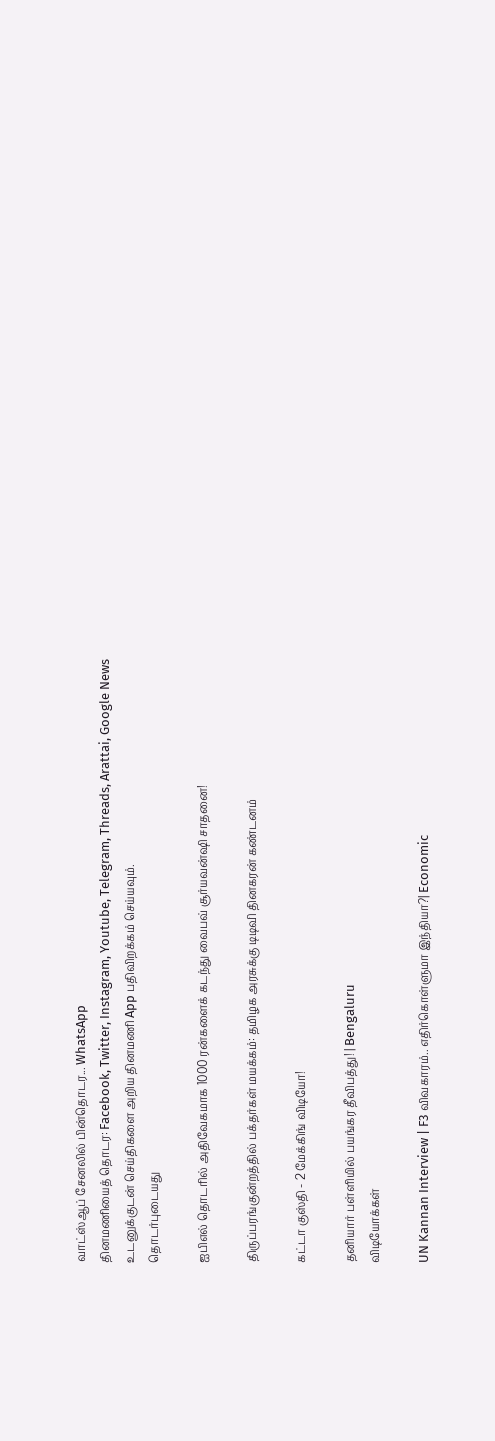வாட்ஸ்ஆப் சேனலில் பின்தொடர... WhatsApp
தினமணியைத் தொடர: Facebook, Twitter, Instagram, Youtube, Telegram, Threads, Arattai, Google News
உடனுக்குடன் செய்திகளை அறிய தினமணி App பதிவிறக்கம் செய்யவும்.
தொடர்புடையது

ஐபிஎல் தொடரில் அதிவேகமாக 1000 ரன்களைக் கடந்து வைபவ் சூர்யவன்ஷி சாதனை!

திருப்பரங்குன்றத்தில் பக்தர்கள் மயக்கம்: தமிழக அரசுக்கு டிடிவி தினகரன் கண்டனம்

கட்டா குஸ்தி - 2 மேக்கிங் விடியோ!

தனியார் பள்ளியில் பயங்கர தீவிபத்து! | Bengaluru
விடியோக்கள்

UN Kannan Interview | F3 விவகாரம்.. எதிர்கொள்ளுமா இந்தியா?| Economic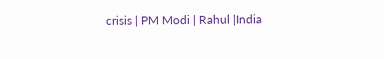crisis | PM Modi | Rahul |India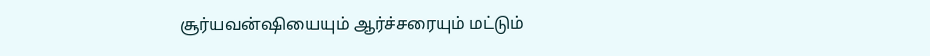சூர்யவன்ஷியையும் ஆர்ச்சரையும் மட்டும்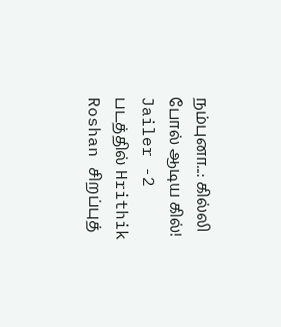நம்புனா...: கில்லி போல் ஆடிய கில்!
Jailer -2 படத்தில் Hrithik Roshan சிறப்புத்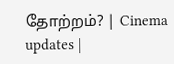தோற்றம்? | Cinema updates |